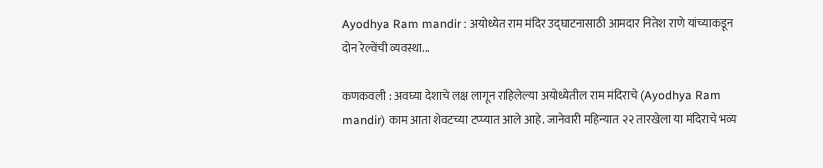Ayodhya Ram mandir : अयोध्येत राम मंदिर उद्घाटनासाठी आमदार नितेश राणे यांच्याकडून दोन रेल्वेंची व्यवस्था...

कणकवली : अवघ्या देशाचे लक्ष लागून राहिलेल्या अयोध्येतील राम मंदिराचे (Ayodhya Ram mandir) काम आता शेवटच्या टप्प्यात आले आहे. जानेवारी महिन्यात २२ तारखेला या मंदिराचे भव्य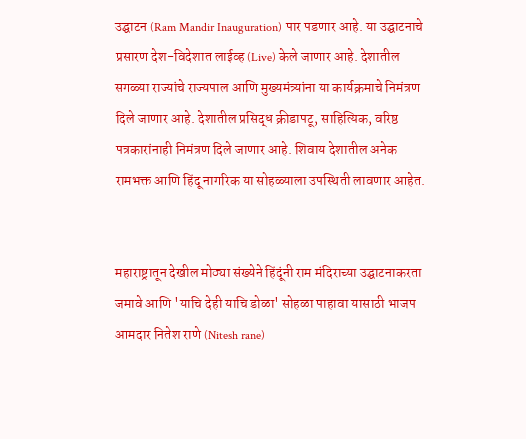उद्घाटन (Ram Mandir Inauguration) पार पडणार आहे. या उद्घाटनाचे प्रसारण देश-विदेशात लाईव्ह (Live) केले जाणार आहे. देशातील सगळ्या राज्यांचे राज्यपाल आणि मुख्यमंत्र्यांना या कार्यक्रमाचे निमंत्रण दिले जाणार आहे. देशातील प्रसिद्ध क्रीडापटू, साहित्यिक, वरिष्ठ पत्रकारांनाही निमंत्रण दिले जाणार आहे. शिवाय देशातील अनेक रामभक्त आणि हिंदू नागरिक या सोहळ्याला उपस्थिती लावणार आहेत.


महाराष्ट्रातून देखील मोठ्या संख्येने हिंदूंनी राम मंदिराच्या उद्घाटनाकरता जमावे आणि 'याचि देही याचि डोळा' सोहळा पाहावा यासाठी भाजप आमदार नितेश राणे (Nitesh rane)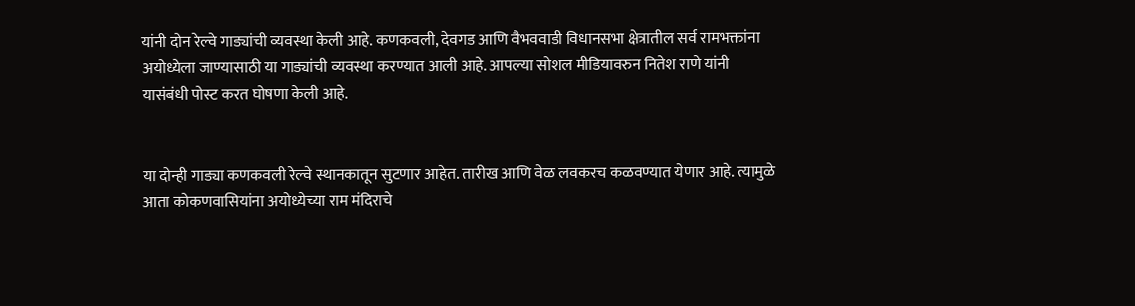यांनी दोन रेल्वे गाड्यांची व्यवस्था केली आहे. कणकवली, देवगड आणि वैभववाडी विधानसभा क्षेत्रातील सर्व रामभक्तांना अयोध्येला जाण्यासाठी या गाड्यांची व्यवस्था करण्यात आली आहे. आपल्या सोशल मीडियावरुन नितेश राणे यांनी यासंबंधी पोस्ट करत घोषणा केली आहे.


या दोन्ही गाड्या कणकवली रेल्वे स्थानकातून सुटणार आहेत. तारीख आणि वेळ लवकरच कळवण्यात येणार आहे. त्यामुळे आता कोकणवासियांना अयोध्येच्या राम मंदिराचे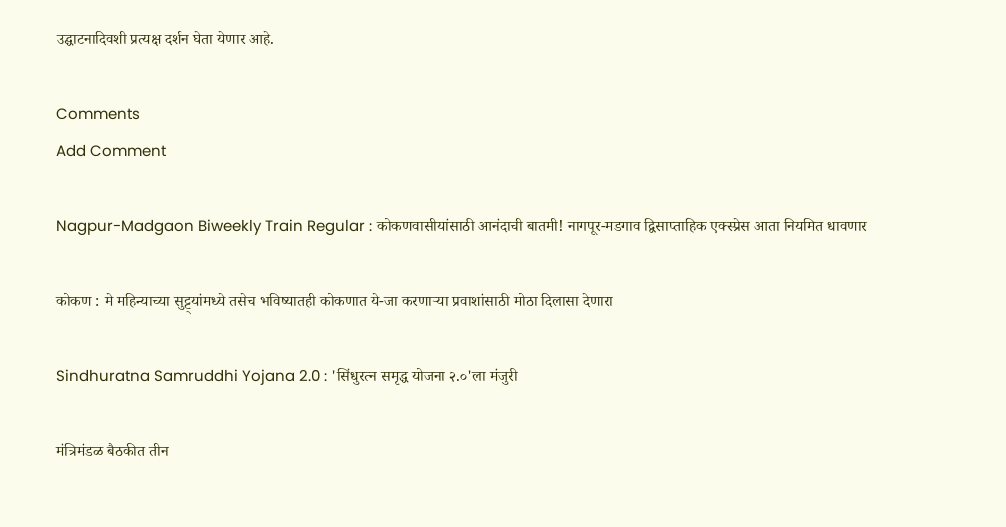उद्घाटनादिवशी प्रत्यक्ष दर्शन घेता येणार आहे.

Comments
Add Comment

Nagpur-Madgaon Biweekly Train Regular : कोकणवासीयांसाठी आनंदाची बातमी! नागपूर-मडगाव द्विसाप्ताहिक एक्स्प्रेस आता नियमित धावणार

कोकण : मे महिन्याच्या सुट्ट्यांमध्ये तसेच भविष्यातही कोकणात ये-जा करणाऱ्या प्रवाशांसाठी मोठा दिलासा देणारा

Sindhuratna Samruddhi Yojana 2.0 : 'सिंधुरत्न समृद्ध योजना २.०'ला मंजुरी

मंत्रिमंडळ बैठकीत तीन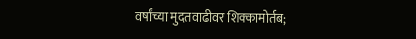वर्षांच्या मुदतवाढीवर शिक्कामोर्तब;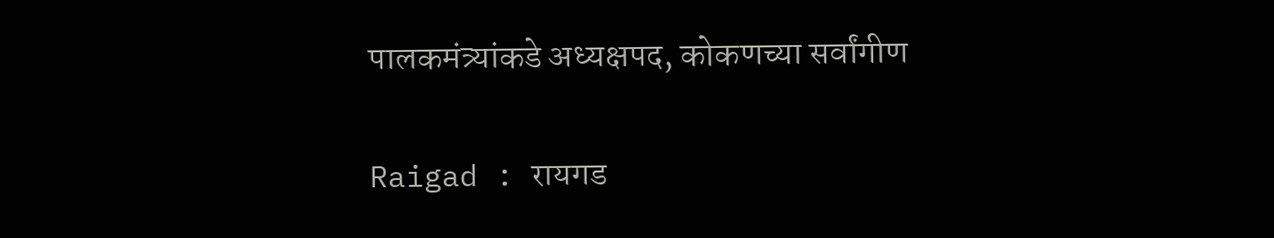पालकमंत्र्यांकडे अध्यक्षपद, कोकणच्या सर्वांगीण

Raigad : रायगड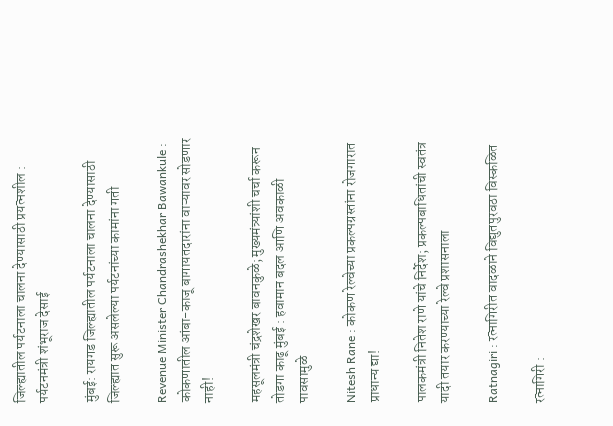जिल्ह्यातील पर्यटनाला चालना देण्यासाठी प्रयत्नशील : पर्यटनमंत्री शंभूराज देसाई

मुंबई: रायगड जिल्ह्यातील पर्यटनाला चालना देण्यासाठी जिल्ह्यात सुरू असलेल्या पर्यटनांच्या कामांना गती

Revenue Minister Chandrashekhar Bawankule : कोकणातील आंबा-काजू बागायतदारांना वाऱ्यावर सोडणार नाही!

महसूलमंत्री चंद्रशेखर बावनकुळे; मुख्यमंत्र्यांशी चर्चा करून तोडगा काढू मुंबई : हवामान बदल आणि अवकाळी पावसामुळे

Nitesh Rane : कोकण रेल्वेच्या प्रकल्पग्रस्तांना रोजगारात प्राधान्य द्या!

पालकमंत्री नितेश राणे यांचे निर्देश; प्रकल्पबाधितांची स्वतंत्र यादी तयार करण्याच्या रेल्वे प्रशासनाला

Ratnagiri : रत्नागिरीत वादळाने विद्युतपुरवठा विस्कळित

रत्नागिरी :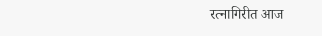रत्नागिरीत आज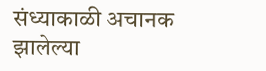संध्याकाळी अचानक झालेल्या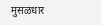मुसळधार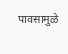पावसामुळे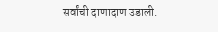सर्वांची दाणादाण उडाली.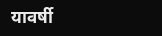यावर्षी